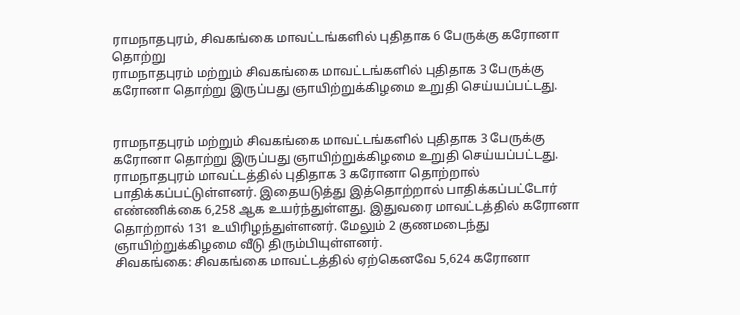ராமநாதபுரம், சிவகங்கை மாவட்டங்களில் புதிதாக 6 பேருக்கு கரோனா தொற்று
ராமநாதபுரம் மற்றும் சிவகங்கை மாவட்டங்களில் புதிதாக 3 பேருக்கு கரோனா தொற்று இருப்பது ஞாயிற்றுக்கிழமை உறுதி செய்யப்பட்டது.


ராமநாதபுரம் மற்றும் சிவகங்கை மாவட்டங்களில் புதிதாக 3 பேருக்கு கரோனா தொற்று இருப்பது ஞாயிற்றுக்கிழமை உறுதி செய்யப்பட்டது.
ராமநாதபுரம் மாவட்டத்தில் புதிதாக 3 கரோனா தொற்றால் பாதிக்கப்பட்டுள்ளனர். இதையடுத்து இத்தொற்றால் பாதிக்கப்பட்டோர் எண்ணிக்கை 6,258 ஆக உயர்ந்துள்ளது. இதுவரை மாவட்டத்தில் கரோனா தொற்றால் 131 உயிரிழந்துள்ளனர். மேலும் 2 குணமடைந்து ஞாயிற்றுக்கிழமை வீடு திரும்பியுள்ளனர்.
சிவகங்கை: சிவகங்கை மாவட்டத்தில் ஏற்கெனவே 5,624 கரோனா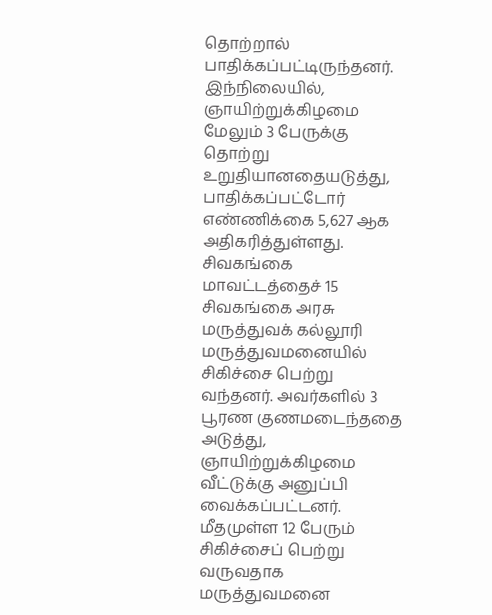தொற்றால் பாதிக்கப்பட்டிருந்தனர். இந்நிலையில், ஞாயிற்றுக்கிழமை மேலும் 3 பேருக்கு தொற்று உறுதியானதையடுத்து, பாதிக்கப்பட்டோர் எண்ணிக்கை 5,627 ஆக அதிகரித்துள்ளது.
சிவகங்கை மாவட்டத்தைச் 15 சிவகங்கை அரசு மருத்துவக் கல்லூரி மருத்துவமனையில் சிகிச்சை பெற்று வந்தனர். அவர்களில் 3 பூரண குணமடைந்ததை அடுத்து, ஞாயிற்றுக்கிழமை வீட்டுக்கு அனுப்பி வைக்கப்பட்டனர். மீதமுள்ள 12 பேரும் சிகிச்சைப் பெற்று வருவதாக மருத்துவமனை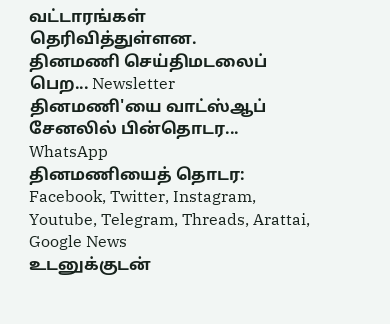வட்டாரங்கள் தெரிவித்துள்ளன.
தினமணி செய்திமடலைப் பெற... Newsletter
தினமணி'யை வாட்ஸ்ஆப் சேனலில் பின்தொடர... WhatsApp
தினமணியைத் தொடர: Facebook, Twitter, Instagram, Youtube, Telegram, Threads, Arattai, Google News
உடனுக்குடன்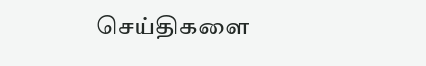செய்திகளை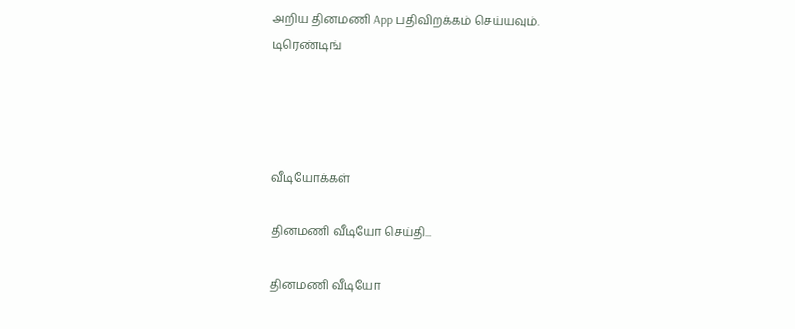அறிய தினமணி App பதிவிறக்கம் செய்யவும்.
டிரெண்டிங்




வீடியோக்கள்

தினமணி வீடியோ செய்தி...

தினமணி வீடியோ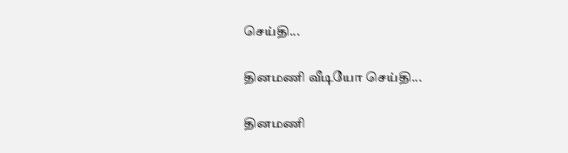செய்தி...

தினமணி வீடியோ செய்தி...

தினமணி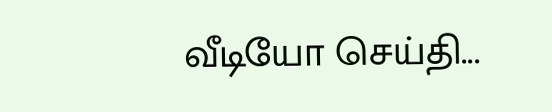வீடியோ செய்தி...